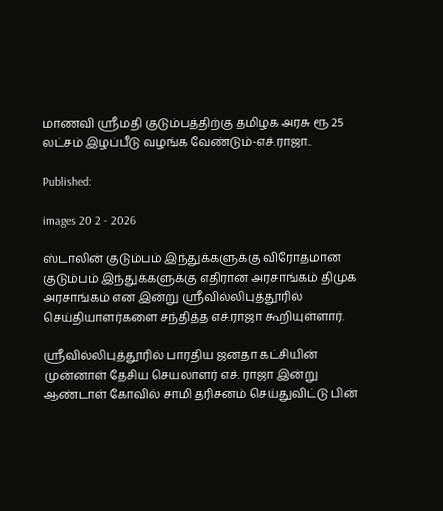மாணவி ஸ்ரீமதி குடும்பத்திற்கு தமிழக அரசு ரூ 25 லட்சம் இழப்பீடு வழங்க வேண்டும்-எச்.ராஜா..

Published:

images 20 2 - 2026

ஸ்டாலின் குடும்பம் இந்துக்களுக்கு விரோதமான குடும்பம் இந்துக்களுக்கு எதிரான அரசாங்கம் திமுக அரசாங்கம் என இன்று ஸ்ரீவில்லிபுத்தூரில் செய்தியாளர்களை சந்தித்த எச்.ராஜா கூறியுள்ளார்.

ஸ்ரீவில்லிபுத்தூரில் பாரதிய ஜனதா கட்சியின் முன்னாள் தேசிய செயலாளர் எச். ராஜா இன்று ஆண்டாள் கோவில் சாமி தரிசனம் செய்துவிட்டு பின்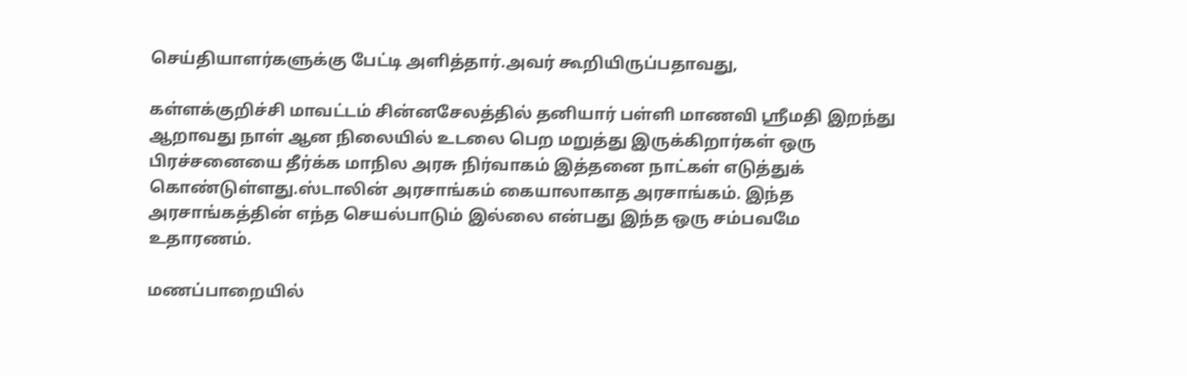செய்தியாளர்களுக்கு பேட்டி அளித்தார்.அவர் கூறியிருப்பதாவது,

கள்ளக்குறிச்சி மாவட்டம் சின்னசேலத்தில் தனியார் பள்ளி மாணவி ஸ்ரீமதி இறந்து ஆறாவது நாள் ஆன நிலையில் உடலை பெற மறுத்து இருக்கிறார்கள் ஒரு பிரச்சனையை தீர்க்க மாநில அரசு நிர்வாகம் இத்தனை நாட்கள் எடுத்துக் கொண்டுள்ளது.ஸ்டாலின் அரசாங்கம் கையாலாகாத அரசாங்கம். இந்த அரசாங்கத்தின் எந்த செயல்பாடும் இல்லை என்பது இந்த ஒரு சம்பவமே உதாரணம்.

மணப்பாறையில்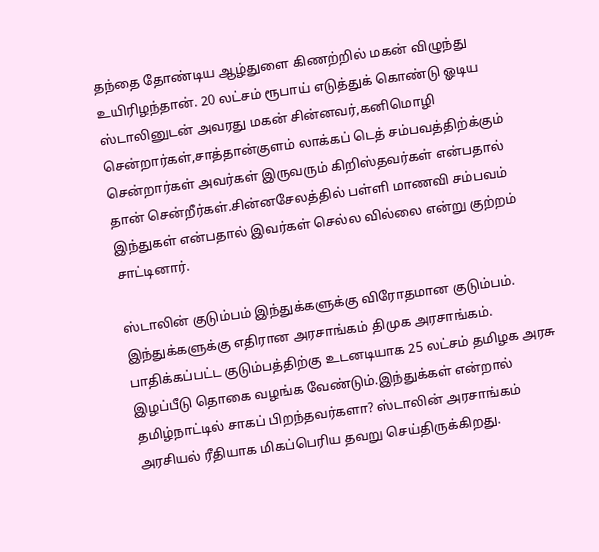தந்தை தோண்டிய ஆழ்துளை கிணற்றில் மகன் விழுந்து உயிரிழந்தான். 20 லட்சம் ரூபாய் எடுத்துக் கொண்டு ஓடிய ஸ்டாலினுடன் அவரது மகன் சின்னவர்,கனிமொழி சென்றார்கள்,சாத்தான்குளம் லாக்கப் டெத் சம்பவத்திற்க்கும் சென்றார்கள் அவர்கள் இருவரும் கிறிஸ்தவர்கள் என்பதால் தான் சென்றீர்கள்.சின்னசேலத்தில் பள்ளி மாணவி சம்பவம் இந்துகள் என்பதால் இவர்கள் செல்ல வில்லை என்று குற்றம் சாட்டினார்.

ஸ்டாலின் குடும்பம் இந்துக்களுக்கு விரோதமான குடும்பம். இந்துக்களுக்கு எதிரான அரசாங்கம் திமுக அரசாங்கம். பாதிக்கப்பட்ட குடும்பத்திற்கு உடனடியாக 25 லட்சம் தமிழக அரசு இழப்பீடு தொகை வழங்க வேண்டும்.இந்துக்கள் என்றால் தமிழ்நாட்டில் சாகப் பிறந்தவர்களா? ஸ்டாலின் அரசாங்கம் அரசியல் ரீதியாக மிகப்பெரிய தவறு செய்திருக்கிறது.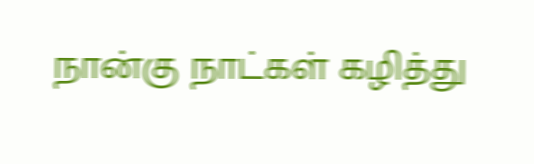நான்கு நாட்கள் கழித்து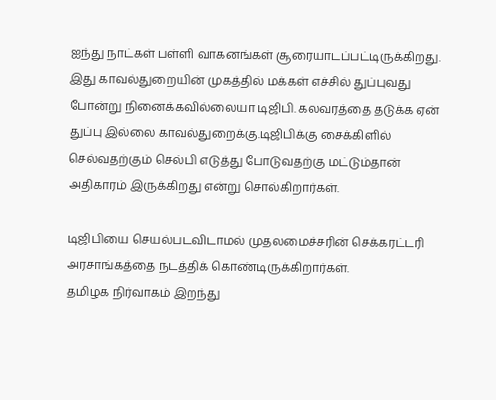ஐந்து நாட்கள் பள்ளி வாகனங்கள் சூரையாடப்பட்டிருக்கிறது. இது காவல்துறையின் முகத்தில் மக்கள் எச்சில் துப்புவது போன்று நினைக்கவில்லையா டிஜிபி. கலவரத்தை தடுக்க ஏன் துப்பு இல்லை காவல்துறைக்கு.டிஜிபிக்கு சைக்கிளில் செல்வதற்கும் செல்பி எடுத்து போடுவதற்கு மட்டும்தான் அதிகாரம் இருக்கிறது என்று சொல்கிறார்கள்.

டிஜிபியை செயல்படவிடாமல் முதலமைச்சரின் செக்கரட்டரி அரசாங்கத்தை நடத்திக் கொண்டிருக்கிறார்கள்.
தமிழக நிர்வாகம் இறந்து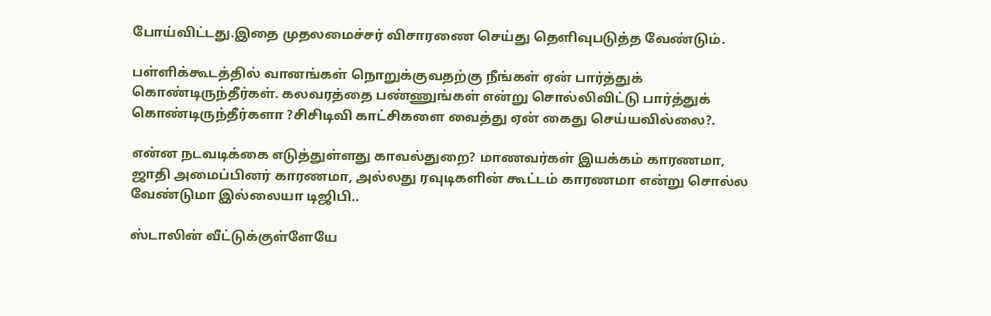போய்விட்டது.இதை முதலமைச்சர் விசாரணை செய்து தெளிவுபடுத்த வேண்டும்.

பள்ளிக்கூடத்தில் வானங்கள் நொறுக்குவதற்கு நீங்கள் ஏன் பார்த்துக் கொண்டிருந்தீர்கள். கலவரத்தை பண்ணுங்கள் என்று சொல்லிவிட்டு பார்த்துக் கொண்டிருந்தீர்களா ?சிசிடிவி காட்சிகளை வைத்து ஏன் கைது செய்யவில்லை?.

என்ன நடவடிக்கை எடுத்துள்ளது காவல்துறை? மாணவர்கள் இயக்கம் காரணமா, ஜாதி அமைப்பினர் காரணமா, அல்லது ரவுடிகளின் கூட்டம் காரணமா என்று சொல்ல வேண்டுமா இல்லையா டிஜிபி..

ஸ்டாலின் வீட்டுக்குள்ளேயே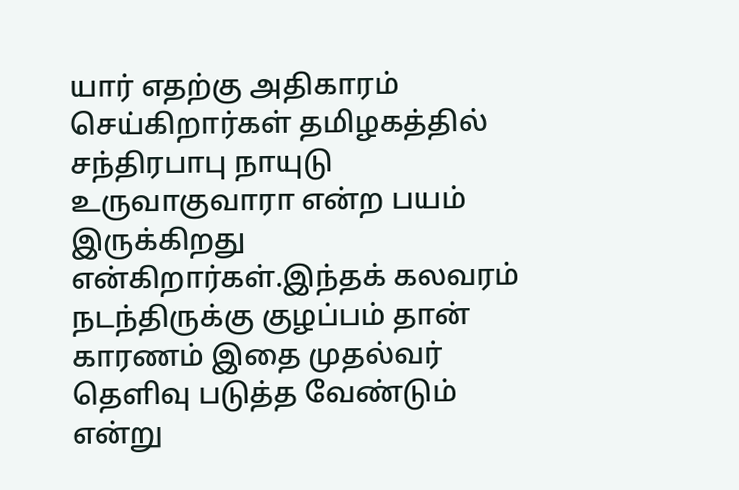யார் எதற்கு அதிகாரம் செய்கிறார்கள் தமிழகத்தில் சந்திரபாபு நாயுடு உருவாகுவாரா என்ற பயம் இருக்கிறது என்கிறார்கள்.இந்தக் கலவரம் நடந்திருக்கு குழப்பம் தான் காரணம் இதை முதல்வர் தெளிவு படுத்த வேண்டும் என்று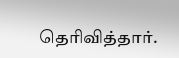தெரிவித்தார்.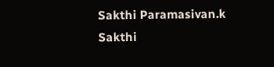Sakthi Paramasivan.k
Sakthi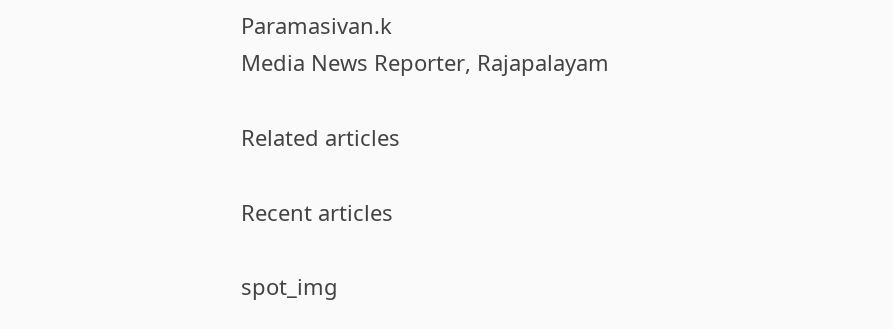Paramasivan.k
Media News Reporter, Rajapalayam

Related articles

Recent articles

spot_img